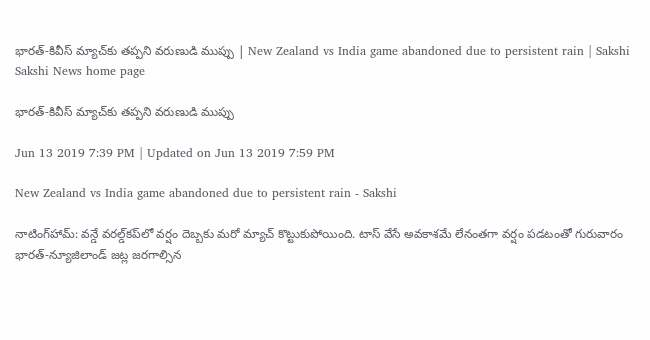భారత్‌-కివీస్‌ మ్యాచ్‌కు తప్పని వరుణుడి ముప్పు | New Zealand vs India game abandoned due to persistent rain | Sakshi
Sakshi News home page

భారత్‌-కివీస్‌ మ్యాచ్‌కు తప్పని వరుణుడి ముప్పు

Jun 13 2019 7:39 PM | Updated on Jun 13 2019 7:59 PM

New Zealand vs India game abandoned due to persistent rain - Sakshi

నాటింగ్‌హామ్‌: వన్డే వరల్డ్‌కప్‌లో వర్షం దెబ్బకు మరో మ్యాచ్‌ కొట్టుకుపోయింది. టాస్‌ వేసే అవకాశమే లేనంతగా వర్షం పడటంతో గురువారం భారత్‌-న్యూజిలాండ్‌ జట్ల జరగాల్సిన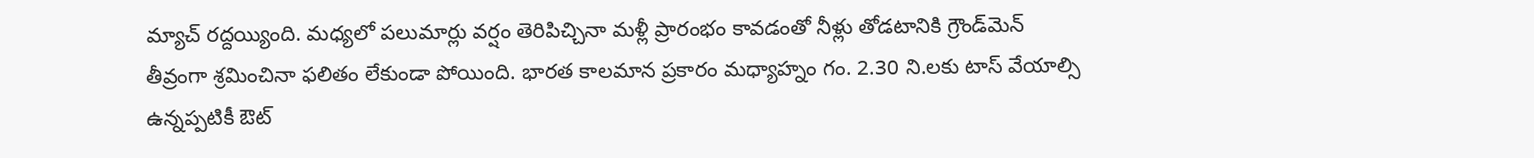మ్యాచ్‌ రద్దయ్యింది. మధ్యలో పలుమార్లు వర్షం తెరిపిచ్చినా మళ్లీ ప్రారంభం కావడంతో నీళ్లు తోడటానికి గ్రౌండ్‌మెన్‌ తీవ్రంగా శ్రమించినా ఫలితం లేకుండా పోయింది. భారత కాలమాన ప్రకారం మధ్యాహ్నం గం. 2.30 ని.లకు టాస్‌ వేయాల్సి ఉన్నప్పటికీ ఔట్‌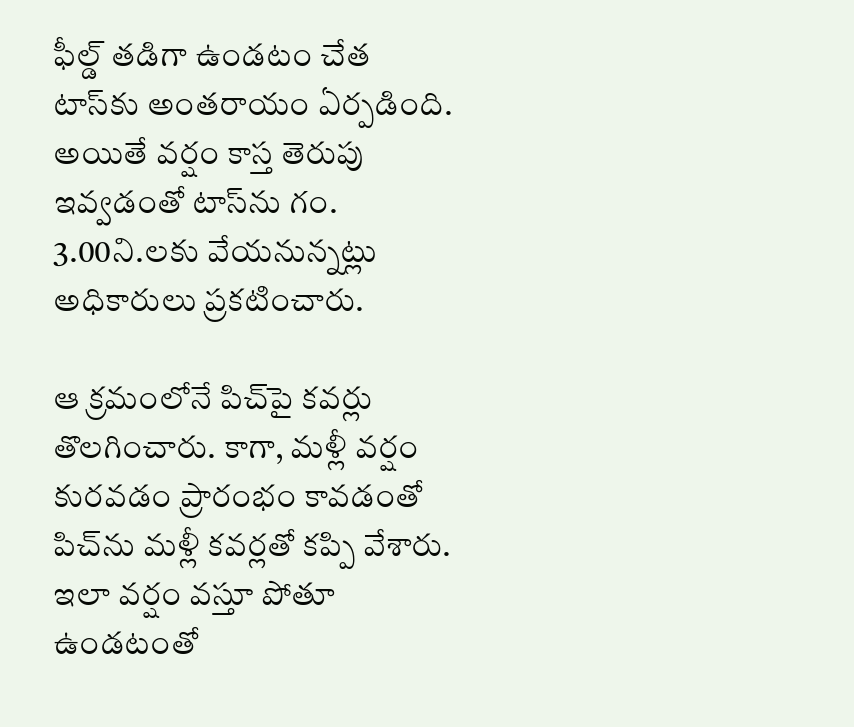ఫీల్డ్‌ తడిగా ఉండటం చేత టాస్‌కు అంతరాయం ఏర్పడింది. అయితే వర్షం కాస్త తెరుపు  ఇవ్వడంతో టాస్‌ను గం. 3.00ని.లకు వేయనున్నట్లు అధికారులు ప్రకటించారు.

ఆ క్రమంలోనే పిచ్‌పై కవర్లు తొలగించారు. కాగా, మళ్లీ వర్షం కురవడం ప్రారంభం కావడంతో పిచ్‌ను మళ్లీ కవర్లతో కప్పి వేశారు. ఇలా వర్షం వస్తూ పోతూ ఉండటంతో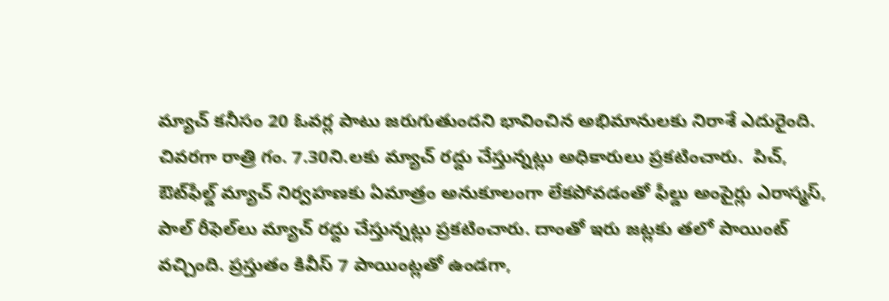మ్యాచ్‌ కనీసం 20 ఓవర్ల పాటు జరుగుతుందని భావించిన అభిమానులకు నిరాశే ఎదురైంది. చివరగా రాత్రి గం. 7.30ని.లకు మ్యాచ్‌ రద్దు చేస్తున్నట్లు అధికారులు ప్రకటించారు.  పిచ్, ఔట్‌ఫీల్డ్‌ మ్యాచ్‌ నిర్వహణకు ఏమాత్రం అనుకూలంగా లేకపోవడంతో ఫీల్డు అంపైర్లు ఎరాస్మస్‌, పాల్‌ రీఫెల్‌లు మ్యాచ్‌ రద్దు చేస్తున్నట్లు ప్రకటించారు. దాంతో ఇరు జట్లకు తలో పాయింట్‌ వచ్చింది. ప్రస్తుతం కివీస్‌ 7 పాయింట్లతో ఉండగా,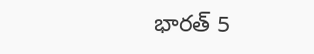భారత్‌ 5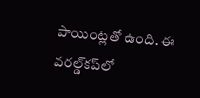పాయింట్లతో ఉంది. ఈ వరల్డ్‌కప్‌లో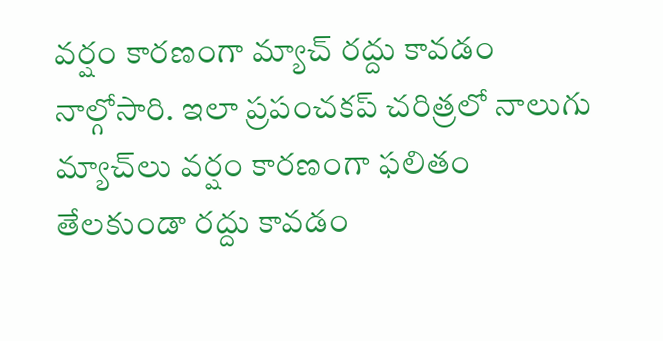వర్షం కారణంగా మ్యాచ్‌ రద్దు కావడం నాల్గోసారి. ఇలా ప్రపంచకప్‌ చరిత్రలో నాలుగు మ్యాచ్‌లు వర్షం కారణంగా ఫలితం తేలకుండా రద్దు కావడం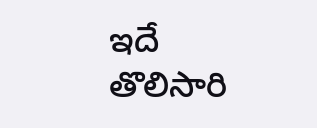ఇదే తొలిసారి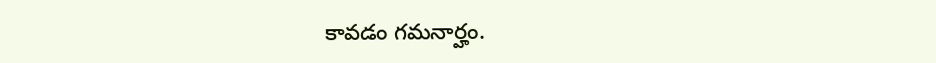కావడం గమనార్హం.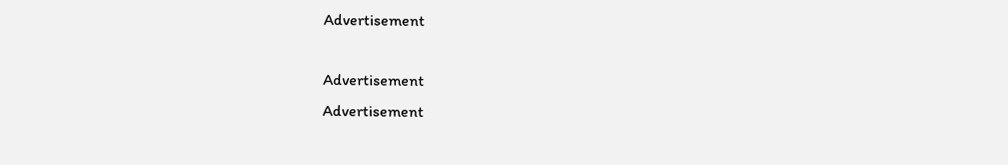Advertisement

Advertisement
Advertisement